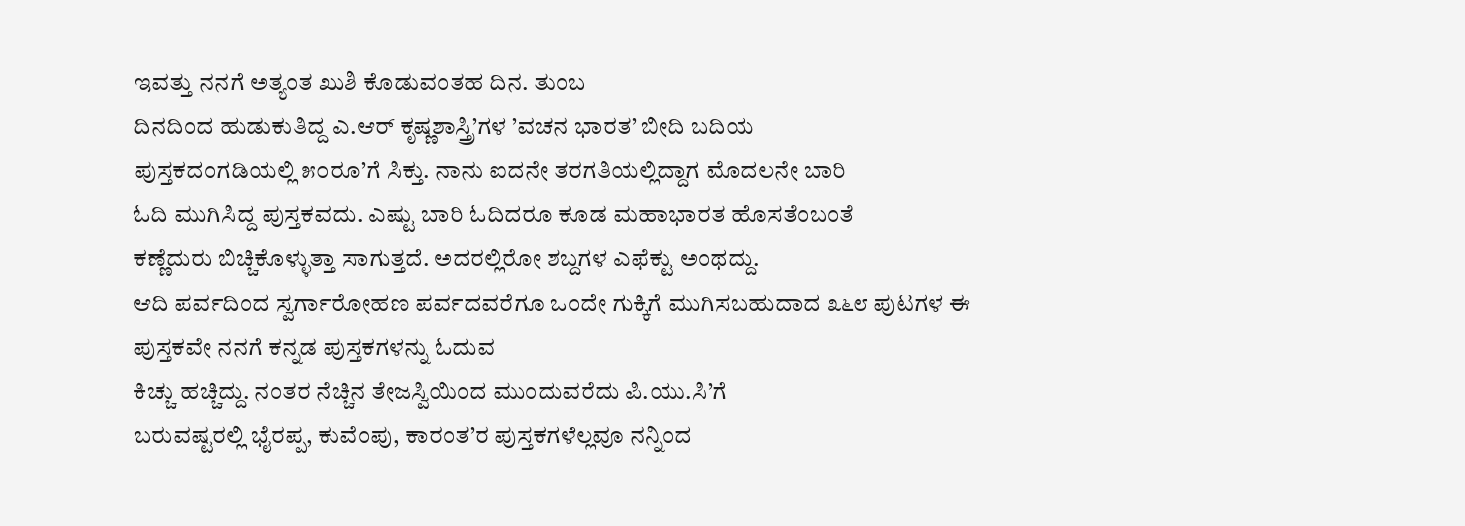ಇವತ್ತು ನನಗೆ ಅತ್ಯಂತ ಖುಶಿ ಕೊಡುವಂತಹ ದಿನ. ತುಂಬ
ದಿನದಿಂದ ಹುಡುಕುತಿದ್ದ ಎ.ಆರ್ ಕೃಷ್ಣಶಾಸ್ತ್ರಿ’ಗಳ ’ವಚನ ಭಾರತ’ ಬೀದಿ ಬದಿಯ
ಪುಸ್ತಕದಂಗಡಿಯಲ್ಲಿ ೫೦ರೂ’ಗೆ ಸಿಕ್ತು. ನಾನು ಐದನೇ ತರಗತಿಯಲ್ಲಿದ್ದಾಗ ಮೊದಲನೇ ಬಾರಿ
ಓದಿ ಮುಗಿಸಿದ್ದ ಪುಸ್ತಕವದು. ಎಷ್ಟು ಬಾರಿ ಓದಿದರೂ ಕೂಡ ಮಹಾಭಾರತ ಹೊಸತೆಂಬಂತೆ
ಕಣ್ಣೆದುರು ಬಿಚ್ಚಿಕೊಳ್ಳುತ್ತಾ ಸಾಗುತ್ತದೆ. ಅದರಲ್ಲಿರೋ ಶಬ್ದಗಳ ಎಫೆಕ್ಟು ಅಂಥದ್ದು.
ಆದಿ ಪರ್ವದಿಂದ ಸ್ವರ್ಗಾರೋಹಣ ಪರ್ವದವರೆಗೂ ಒಂದೇ ಗುಕ್ಕಿಗೆ ಮುಗಿಸಬಹುದಾದ ೩೬೮ ಪುಟಗಳ ಈ
ಪುಸ್ತಕವೇ ನನಗೆ ಕನ್ನಡ ಪುಸ್ತಕಗಳನ್ನು ಓದುವ
ಕಿಚ್ಚು ಹಚ್ಚಿದ್ದು. ನಂತರ ನೆಚ್ಚಿನ ತೇಜಸ್ವಿಯಿಂದ ಮುಂದುವರೆದು ಪಿ.ಯು.ಸಿ’ಗೆ
ಬರುವಷ್ಟರಲ್ಲಿ ಭೈರಪ್ಪ, ಕುವೆಂಪು, ಕಾರಂತ’ರ ಪುಸ್ತಕಗಳೆಲ್ಲವೂ ನನ್ನಿಂದ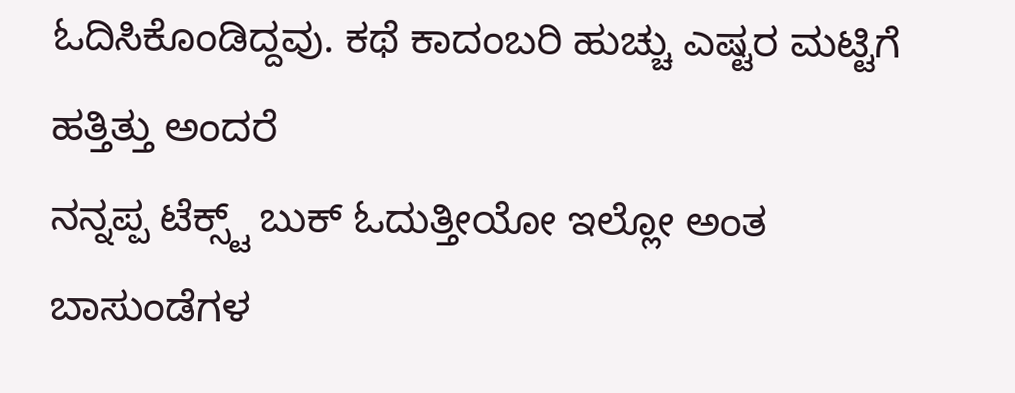ಓದಿಸಿಕೊಂಡಿದ್ದವು. ಕಥೆ ಕಾದಂಬರಿ ಹುಚ್ಚು ಎಷ್ಟರ ಮಟ್ಟಿಗೆ ಹತ್ತಿತ್ತು ಅಂದರೆ
ನನ್ನಪ್ಪ ಟೆಕ್ಸ್ಟ್ ಬುಕ್ ಓದುತ್ತೀಯೋ ಇಲ್ಲೋ ಅಂತ ಬಾಸುಂಡೆಗಳ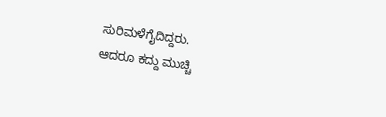ಸುರಿಮಳೆಗೈದಿದ್ದರು.
ಆದರೂ ಕದ್ದು ಮುಚ್ಚಿ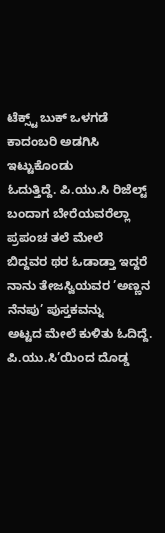ಟೆಕ್ಸ್ಟ್ ಬುಕ್ ಒಳಗಡೆ ಕಾದಂಬರಿ ಅಡಗಿಸಿ ಇಟ್ಟುಕೊಂಡು
ಓದುತ್ತಿದ್ದೆ. ಪಿ.ಯು.ಸಿ ರಿಜೆಲ್ಟ್ ಬಂದಾಗ ಬೇರೆಯವರೆಲ್ಲಾ ಪ್ರಪಂಚ ತಲೆ ಮೇಲೆ
ಬಿದ್ದವರ ಥರ ಓಡಾಡ್ತಾ ಇದ್ದರೆ ನಾನು ತೇಜಸ್ವಿಯವರ ’ಅಣ್ಣನ ನೆನಪು’ ಪುಸ್ತಕವನ್ನು
ಅಟ್ಟದ ಮೇಲೆ ಕುಳಿತು ಓದಿದ್ದೆ.
ಪಿ.ಯು.ಸಿ’ಯಿಂದ ದೊಡ್ಡ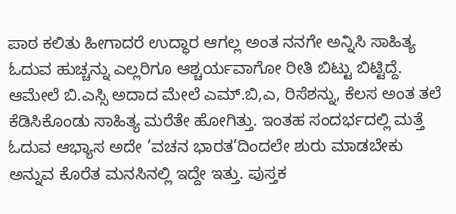ಪಾಠ ಕಲಿತು ಹೀಗಾದರೆ ಉದ್ಧಾರ ಆಗಲ್ಲ ಅಂತ ನನಗೇ ಅನ್ನಿಸಿ ಸಾಹಿತ್ಯ ಓದುವ ಹುಚ್ಚನ್ನು ಎಲ್ಲರಿಗೂ ಆಶ್ಚರ್ಯವಾಗೋ ರೀತಿ ಬಿಟ್ಟು ಬಿಟ್ಟಿದ್ದೆ. ಆಮೇಲೆ ಬಿ.ಎಸ್ಸಿ ಅದಾದ ಮೇಲೆ ಎಮ್.ಬಿ,ಎ, ರಿಸೆಶನ್ನು, ಕೆಲಸ ಅಂತ ತಲೆ ಕೆಡಿಸಿಕೊಂಡು ಸಾಹಿತ್ಯ ಮರೆತೇ ಹೋಗಿತ್ತು. ಇಂತಹ ಸಂದರ್ಭದಲ್ಲಿ ಮತ್ತೆ ಓದುವ ಆಭ್ಯಾಸ ಅದೇ ’ವಚನ ಭಾರತ’ದಿಂದಲೇ ಶುರು ಮಾಡಬೇಕು ಅನ್ನುವ ಕೊರೆತ ಮನಸಿನಲ್ಲಿ ಇದ್ದೇ ಇತ್ತು. ಪುಸ್ತಕ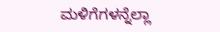ಮಳಿಗೆಗಳನ್ನೆಲ್ಲಾ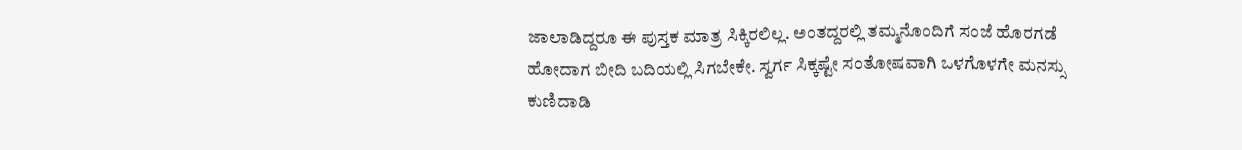ಜಾಲಾಡಿದ್ದರೂ ಈ ಪುಸ್ತಕ ಮಾತ್ರ ಸಿಕ್ಕಿರಲಿಲ್ಲ. ಅಂತದ್ದರಲ್ಲಿ ತಮ್ಮನೊಂದಿಗೆ ಸಂಜೆ ಹೊರಗಡೆ ಹೋದಾಗ ಬೀದಿ ಬದಿಯಲ್ಲಿ ಸಿಗಬೇಕೇ. ಸ್ವರ್ಗ ಸಿಕ್ಕಷ್ಟೇ ಸಂತೋಷವಾಗಿ ಒಳಗೊಳಗೇ ಮನಸ್ಸು ಕುಣಿದಾಡಿ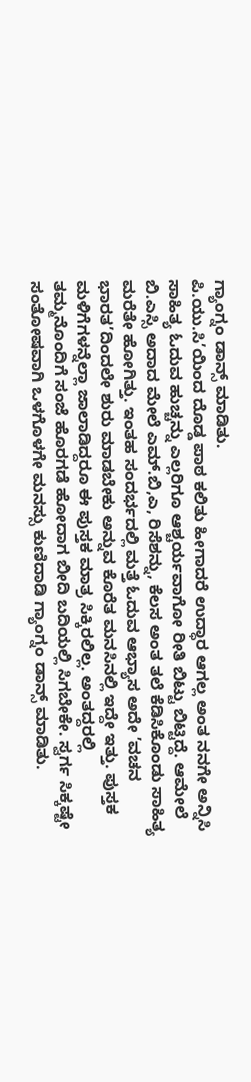ಗ್ಯಾಂಗ್ನಂ ಡಾನ್ಸ್ ಮಾಡಿತು.
ಪಿ.ಯು.ಸಿ’ಯಿಂದ ದೊಡ್ಡ ಪಾಠ ಕಲಿತು ಹೀಗಾದರೆ ಉದ್ಧಾರ ಆಗಲ್ಲ ಅಂತ ನನಗೇ ಅನ್ನಿಸಿ ಸಾಹಿತ್ಯ ಓದುವ ಹುಚ್ಚನ್ನು ಎಲ್ಲರಿಗೂ ಆಶ್ಚರ್ಯವಾಗೋ ರೀತಿ ಬಿಟ್ಟು ಬಿಟ್ಟಿದ್ದೆ. ಆಮೇಲೆ ಬಿ.ಎಸ್ಸಿ ಅದಾದ ಮೇಲೆ ಎಮ್.ಬಿ,ಎ, ರಿಸೆಶನ್ನು, ಕೆಲಸ ಅಂತ ತಲೆ ಕೆಡಿಸಿಕೊಂಡು ಸಾಹಿತ್ಯ ಮರೆತೇ ಹೋಗಿತ್ತು. ಇಂತಹ ಸಂದರ್ಭದಲ್ಲಿ ಮತ್ತೆ ಓದುವ ಆಭ್ಯಾಸ ಅದೇ ’ವಚನ ಭಾರತ’ದಿಂದಲೇ ಶುರು ಮಾಡಬೇಕು ಅನ್ನುವ ಕೊರೆತ ಮನಸಿನಲ್ಲಿ ಇದ್ದೇ ಇತ್ತು. ಪುಸ್ತಕ ಮಳಿಗೆಗಳನ್ನೆಲ್ಲಾ ಜಾಲಾಡಿದ್ದರೂ ಈ ಪುಸ್ತಕ ಮಾತ್ರ ಸಿಕ್ಕಿರಲಿಲ್ಲ. ಅಂತದ್ದರಲ್ಲಿ ತಮ್ಮನೊಂದಿಗೆ ಸಂಜೆ ಹೊರಗಡೆ ಹೋದಾಗ ಬೀದಿ ಬದಿಯಲ್ಲಿ ಸಿಗಬೇಕೇ. ಸ್ವರ್ಗ ಸಿಕ್ಕಷ್ಟೇ ಸಂತೋಷವಾಗಿ ಒಳಗೊಳಗೇ ಮನಸ್ಸು ಕುಣಿದಾಡಿ ಗ್ಯಾಂಗ್ನಂ ಡಾನ್ಸ್ ಮಾಡಿತು.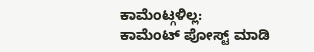ಕಾಮೆಂಟ್ಗಳಿಲ್ಲ:
ಕಾಮೆಂಟ್ ಪೋಸ್ಟ್ ಮಾಡಿ